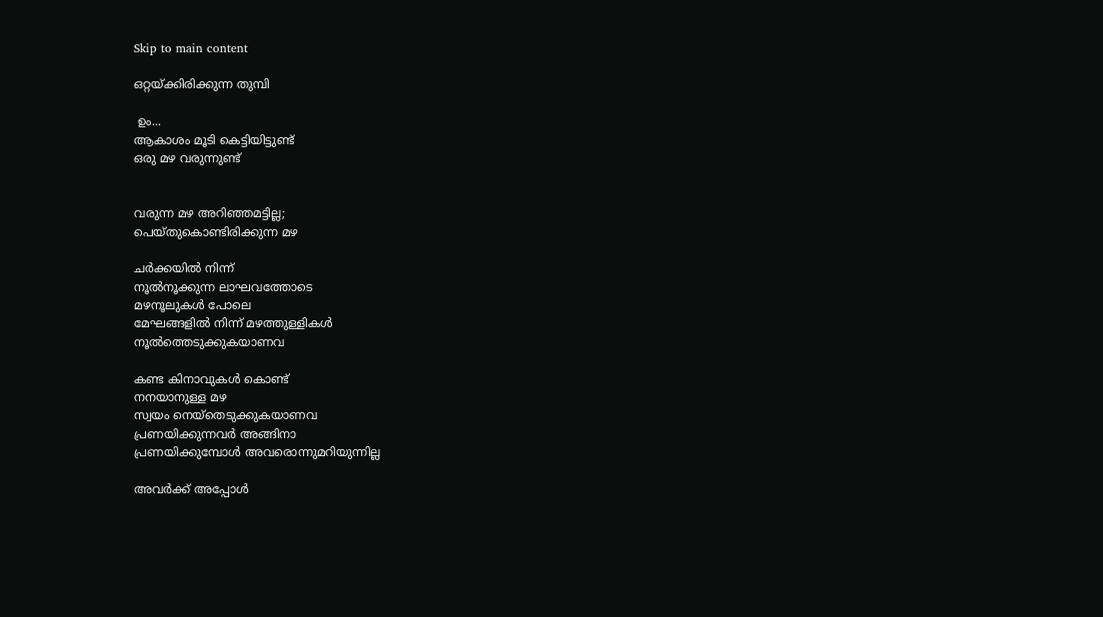Skip to main content

ഒറ്റയ്ക്കിരിക്കുന്ന തുമ്പി

 ഉം...
ആകാശം മൂടി കെട്ടിയിട്ടുണ്ട്
ഒരു മഴ വരുന്നുണ്ട്


വരുന്ന മഴ അറിഞ്ഞമട്ടില്ല;
പെയ്തുകൊണ്ടിരിക്കുന്ന മഴ

ചർക്കയിൽ നിന്ന്
നൂൽനൂക്കുന്ന ലാഘവത്തോടെ
മഴനൂലുകൾ പോലെ
മേഘങ്ങളിൽ നിന്ന് മഴത്തുള്ളികൾ
നൂൽത്തെടുക്കുകയാണവ

കണ്ട കിനാവുകൾ കൊണ്ട്
നനയാനുള്ള മഴ
സ്വയം നെയ്തെടുക്കുകയാണവ
പ്രണയിക്കുന്നവർ അങ്ങിനാ
പ്രണയിക്കുമ്പോൾ അവരൊന്നുമറിയുന്നില്ല

അവർക്ക് അപ്പോൾ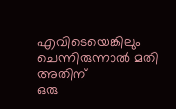എവിടെയെങ്കിലും ചെന്നിരുന്നാൽ മതി
അതിന്
ഒരു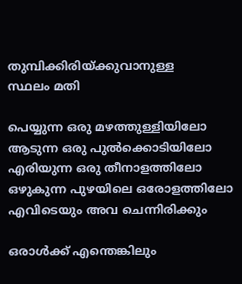തുമ്പിക്കിരിയ്ക്കുവാനുള്ള
സ്ഥലം മതി

പെയ്യുന്ന ഒരു മഴത്തുള്ളിയിലോ
ആടുന്ന ഒരു പുൽക്കൊടിയിലോ
എരിയുന്ന ഒരു തീനാളത്തിലോ
ഒഴുകുന്ന പുഴയിലെ ഒരോളത്തിലോ
എവിടെയും അവ ചെന്നിരിക്കും

ഒരാൾക്ക് എന്തെങ്കിലും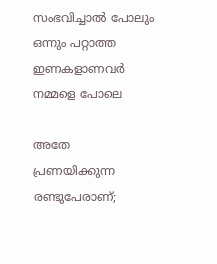സംഭവിച്ചാൽ പോലും
ഒന്നും പറ്റാത്ത ഇണകളാണവർ
നമ്മളെ പോലെ

അതേ
പ്രണയിക്കുന്ന രണ്ടുപേരാണ്;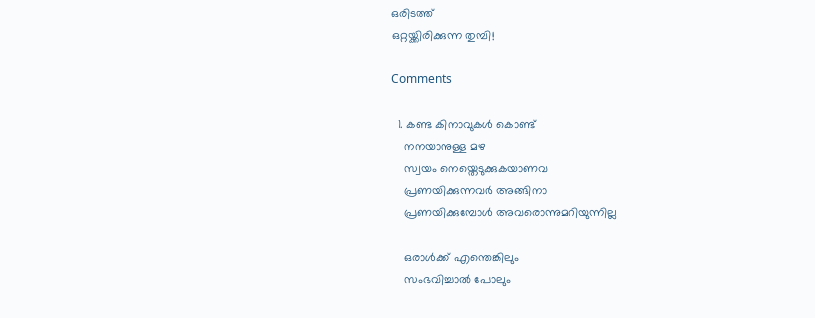ഒരിടത്ത്
ഒറ്റയ്ക്കിരിക്കുന്ന തുമ്പി!

Comments

  1. കണ്ട കിനാവുകൾ കൊണ്ട്
    നനയാനുള്ള മഴ
    സ്വയം നെയ്തെടുക്കുകയാണവ
    പ്രണയിക്കുന്നവർ അങ്ങിനാ
    പ്രണയിക്കുമ്പോൾ അവരൊന്നുമറിയുന്നില്ല

    ഒരാൾക്ക് എന്തെങ്കിലും
    സംഭവിച്ചാൽ പോലും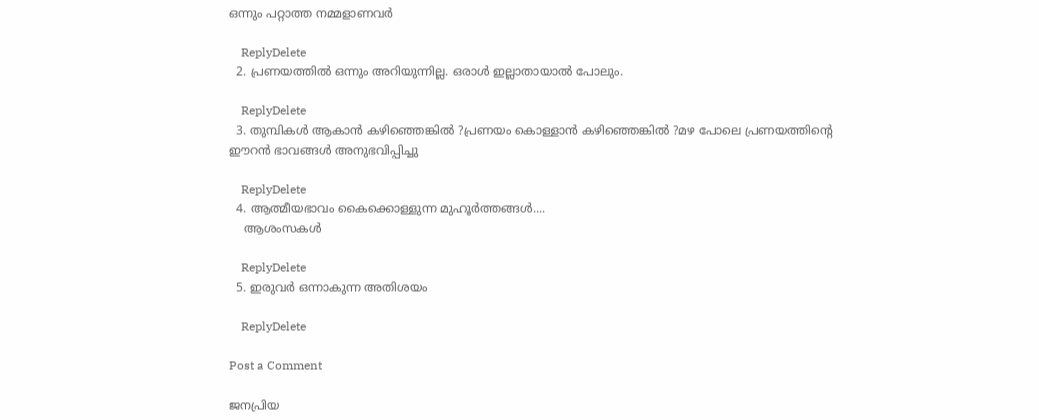ഒന്നും പറ്റാത്ത നമ്മളാണവർ

    ReplyDelete
  2. പ്രണയത്തിൽ ഒന്നും അറിയുന്നില്ല. ഒരാൾ ഇല്ലാതായാൽ പോലും.

    ReplyDelete
  3. തുമ്പികള്‍ ആകാന്‍ കഴിഞ്ഞെങ്കില്‍ ?പ്രണയം കൊള്ളാന്‍ കഴിഞ്ഞെങ്കില്‍ ?മഴ പോലെ പ്രണയത്തിന്റെ ഈറന്‍ ഭാവങ്ങള്‍ അനുഭവിപ്പിച്ചു

    ReplyDelete
  4. ആത്മീയഭാവം കൈക്കൊള്ളുന്ന മുഹൂര്‍ത്തങ്ങള്‍....
    ആശംസകള്‍

    ReplyDelete
  5. ഇരുവർ ഒന്നാകുന്ന അതിശയം

    ReplyDelete

Post a Comment

ജനപ്രിയ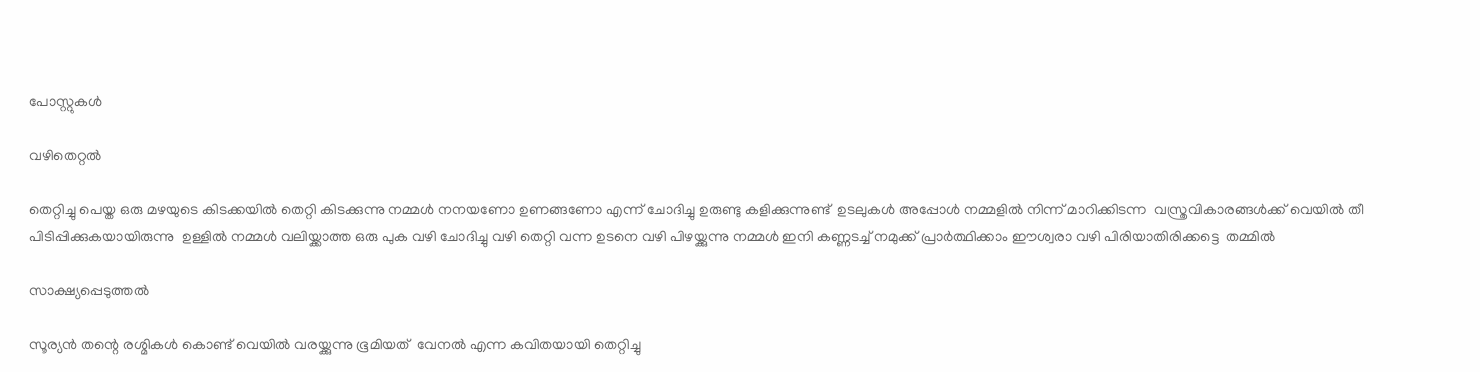പോസ്റ്റുകൾ

വഴിതെറ്റൽ

തെറ്റിച്ചു പെയ്ത ഒരു മഴയുടെ കിടക്കയിൽ തെറ്റി കിടക്കുന്നു നമ്മൾ നനയണോ ഉണങ്ങണോ എന്ന് ചോദിച്ചു ഉരുണ്ടു കളിക്കുന്നുണ്ട്  ഉടലുകൾ അപ്പോൾ നമ്മളിൽ നിന്ന് മാറിക്കിടന്ന  വസ്ത്രവികാരങ്ങൾക്ക് വെയിൽ തീ  പിടിപ്പിക്കുകയായിരുന്നു  ഉള്ളിൽ നമ്മൾ വലിയ്ക്കാത്ത ഒരു പുക വഴി ചോദിച്ചു വഴി തെറ്റി വന്ന ഉടനെ വഴി പിഴയ്ക്കുന്നു നമ്മൾ ഇനി കണ്ണടച്ച് നമുക്ക് പ്രാർത്ഥിക്കാം ഈശ്വരാ വഴി പിരിയാതിരിക്കട്ടെ  തമ്മിൽ

സാക്ഷ്യപ്പെടുത്തൽ

സൂര്യൻ തന്റെ രശ്മികൾ കൊണ്ട് വെയിൽ വരയ്ക്കുന്നു ഭൂമിയത്  വേനൽ എന്ന കവിതയായി തെറ്റിച്ചു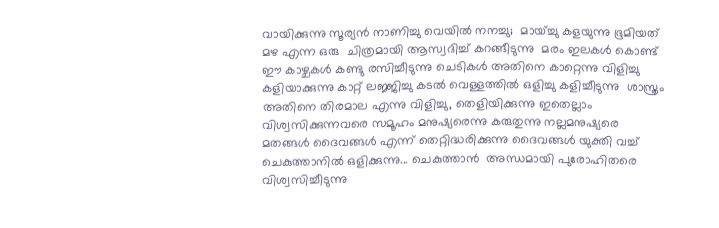വായിക്കുന്നു സൂര്യൻ നാണിച്ചു വെയിൽ നനച്ചു;  മായ്ച്ചു കളയുന്നു ഭൂമിയത് മഴ എന്ന ഒരു  ചിത്രമായി ആസ്വദിച്ച് കറങ്ങീടുന്നു  മരം ഇലകൾ കൊണ്ട് ഈ കാഴ്ചകൾ കണ്ടു രസിച്ചീടുന്നു ചെടികൾ അതിനെ കാറ്റെന്നു വിളിച്ചു കളിയാക്കുന്നു കാറ്റ് ലജ്ജിച്ചു കടൽ വെള്ളത്തിൽ ഒളിച്ചു കളിച്ചീടുന്നു  ശാസ്ത്രം അതിനെ തിരമാല എന്നു വിളിച്ചു, തെളിയിക്കുന്നു ഇതെല്ലാം  വിശ്വസിക്കുന്നവരെ സമൂഹം മനുഷ്യരെന്നു കരുതുന്നു നല്ലമനുഷ്യരെ മതങ്ങൾ ദൈവങ്ങൾ എന്ന് തെറ്റിദ്ധരിക്കുന്നു ദൈവങ്ങൾ യുക്തി വച്ച് ചെകുത്താനിൽ ഒളിക്കുന്നു... ചെകുത്താൻ  അന്ധമായി പുരോഹിതരെ വിശ്വസിച്ചീടുന്നു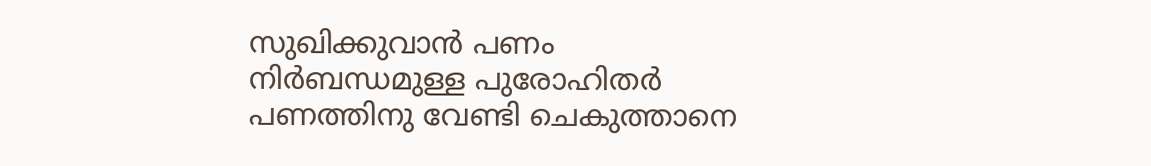സുഖിക്കുവാൻ പണം നിർബന്ധമുള്ള പുരോഹിതർ  പണത്തിനു വേണ്ടി ചെകുത്താനെ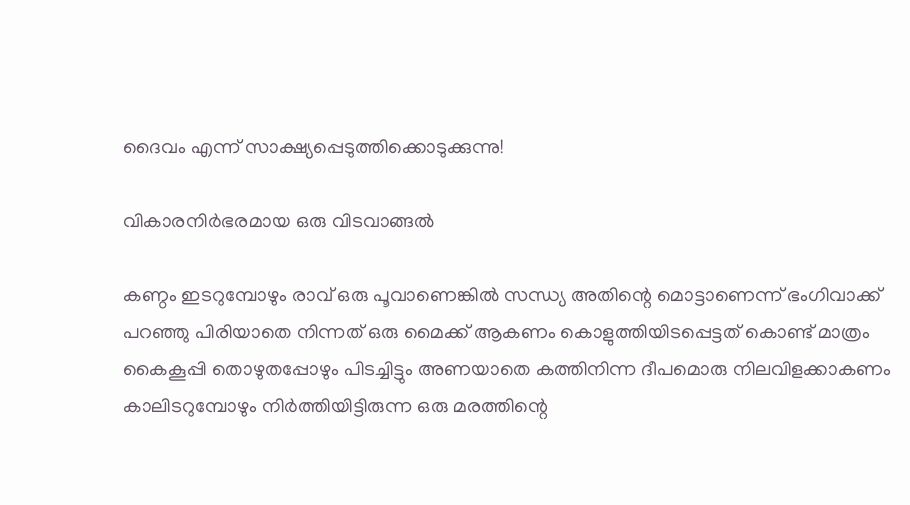ദൈവം എന്ന് സാക്ഷ്യപ്പെടുത്തിക്കൊടുക്കുന്നു!

വികാരനിർഭരമായ ഒരു വിടവാങ്ങൽ

കണ്ഠം ഇടറുമ്പോഴും രാവ് ഒരു പൂവാണെങ്കിൽ സന്ധ്യ അതിന്റെ മൊട്ടാണെന്ന് ഭംഗിവാക്ക് പറഞ്ഞു പിരിയാതെ നിന്നത് ഒരു മൈക്ക് ആകണം കൊളുത്തിയിടപ്പെട്ടത് കൊണ്ട് മാത്രം കൈകൂപ്പി തൊഴുതപ്പോഴും പിടച്ചിട്ടും അണയാതെ കത്തിനിന്ന ദീപമൊരു നിലവിളക്കാകണം കാലിടറുമ്പോഴും നിർത്തിയിട്ടിരുന്ന ഒരു മരത്തിന്റെ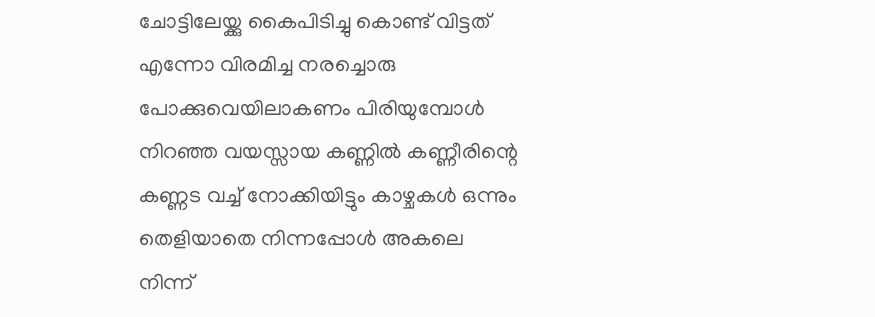ചോട്ടിലേയ്ക്കു കൈപിടിച്ചു കൊണ്ട് വിട്ടത് എന്നോ വിരമിച്ച നരച്ചൊരു പോക്കുവെയിലാകണം പിരിയുമ്പോൾ നിറഞ്ഞ വയസ്സായ കണ്ണിൽ കണ്ണീരിന്റെ കണ്ണട വച്ച് നോക്കിയിട്ടും കാഴ്ചകൾ ഒന്നും തെളിയാതെ നിന്നപ്പോൾ അകലെ നിന്ന്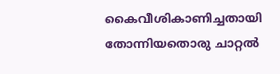കൈവീശികാണിച്ചതായി തോന്നിയതൊരു ചാറ്റൽ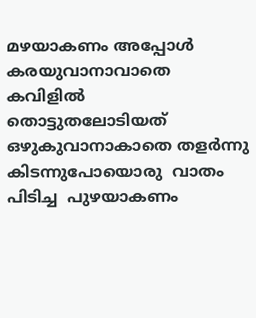മഴയാകണം അപ്പോൾ കരയുവാനാവാതെ കവിളിൽ തൊട്ടുതലോടിയത് ഒഴുകുവാനാകാതെ തളർന്നു കിടന്നുപോയൊരു  വാതം പിടിച്ച  പുഴയാകണം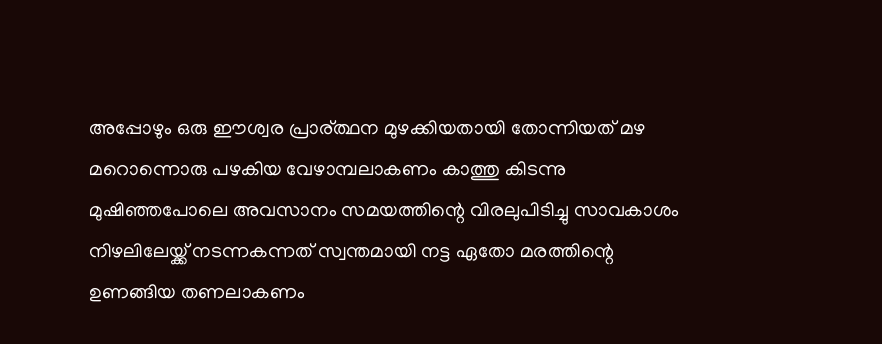അപ്പോഴും ഒരു ഈശ്വര പ്രാര്ത്ഥന മുഴക്കിയതായി തോന്നിയത് മഴ മറൊന്നൊരു പഴകിയ വേഴാമ്പലാകണം കാത്തു കിടന്നു മുഷിഞ്ഞപോലെ അവസാനം സമയത്തിന്റെ വിരലുപിടിച്ചു സാവകാശം നിഴലിലേയ്ക്ക് നടന്നകന്നത് സ്വന്തമായി നട്ട ഏതോ മരത്തിന്റെ ഉണങ്ങിയ തണലാകണം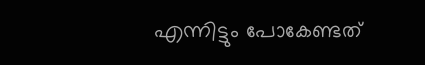എന്നിട്ടും പോകേണ്ടത്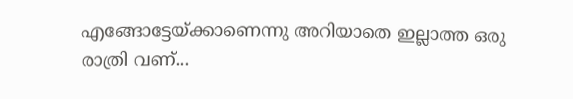എങ്ങോട്ടേയ്ക്കാണെന്നു അറിയാതെ ഇല്ലാത്ത ഒരു രാത്രി വണ്...